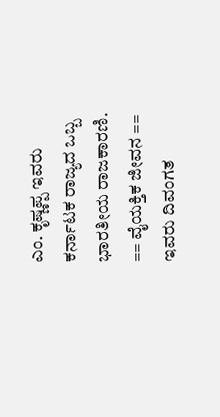ಎಂ. ಕೃಷ್ಣಪ್ಪ ಇವರು ಕರ್ನಾಟಕ ರಾಜ್ಯದ ಒಬ್ಬ ಭಾರತೀಯ ರಾಜಕಾರಣಿ. == ವೈಯಕ್ತಿಕ ಜೀವನ == ಇವರು ದಿವಂಗತ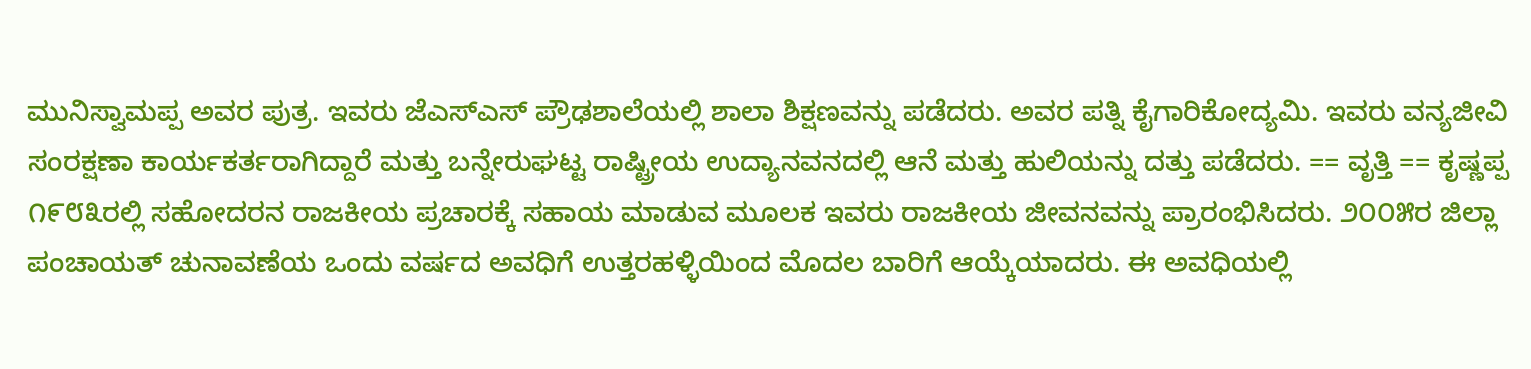ಮುನಿಸ್ವಾಮಪ್ಪ ಅವರ ಪುತ್ರ. ಇವರು ಜೆಎಸ್ಎಸ್ ಪ್ರೌಢಶಾಲೆಯಲ್ಲಿ ಶಾಲಾ ಶಿಕ್ಷಣವನ್ನು ಪಡೆದರು. ಅವರ ಪತ್ನಿ ಕೈಗಾರಿಕೋದ್ಯಮಿ. ಇವರು ವನ್ಯಜೀವಿ ಸಂರಕ್ಷಣಾ ಕಾರ್ಯಕರ್ತರಾಗಿದ್ದಾರೆ ಮತ್ತು ಬನ್ನೇರುಘಟ್ಟ ರಾಷ್ಟ್ರೀಯ ಉದ್ಯಾನವನದಲ್ಲಿ ಆನೆ ಮತ್ತು ಹುಲಿಯನ್ನು ದತ್ತು ಪಡೆದರು. == ವೃತ್ತಿ == ಕೃಷ್ಣಪ್ಪ ೧೯೮೩ರಲ್ಲಿ ಸಹೋದರನ ರಾಜಕೀಯ ಪ್ರಚಾರಕ್ಕೆ ಸಹಾಯ ಮಾಡುವ ಮೂಲಕ ಇವರು ರಾಜಕೀಯ ಜೀವನವನ್ನು ಪ್ರಾರಂಭಿಸಿದರು. ೨೦೦೫ರ ಜಿಲ್ಲಾ ಪಂಚಾಯತ್ ಚುನಾವಣೆಯ ಒಂದು ವರ್ಷದ ಅವಧಿಗೆ ಉತ್ತರಹಳ್ಳಿಯಿಂದ ಮೊದಲ ಬಾರಿಗೆ ಆಯ್ಕೆಯಾದರು. ಈ ಅವಧಿಯಲ್ಲಿ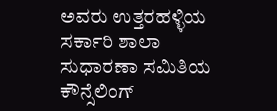ಅವರು ಉತ್ತರಹಳ್ಳಿಯ ಸರ್ಕಾರಿ ಶಾಲಾ ಸುಧಾರಣಾ ಸಮಿತಿಯ ಕೌನ್ಸೆಲಿಂಗ್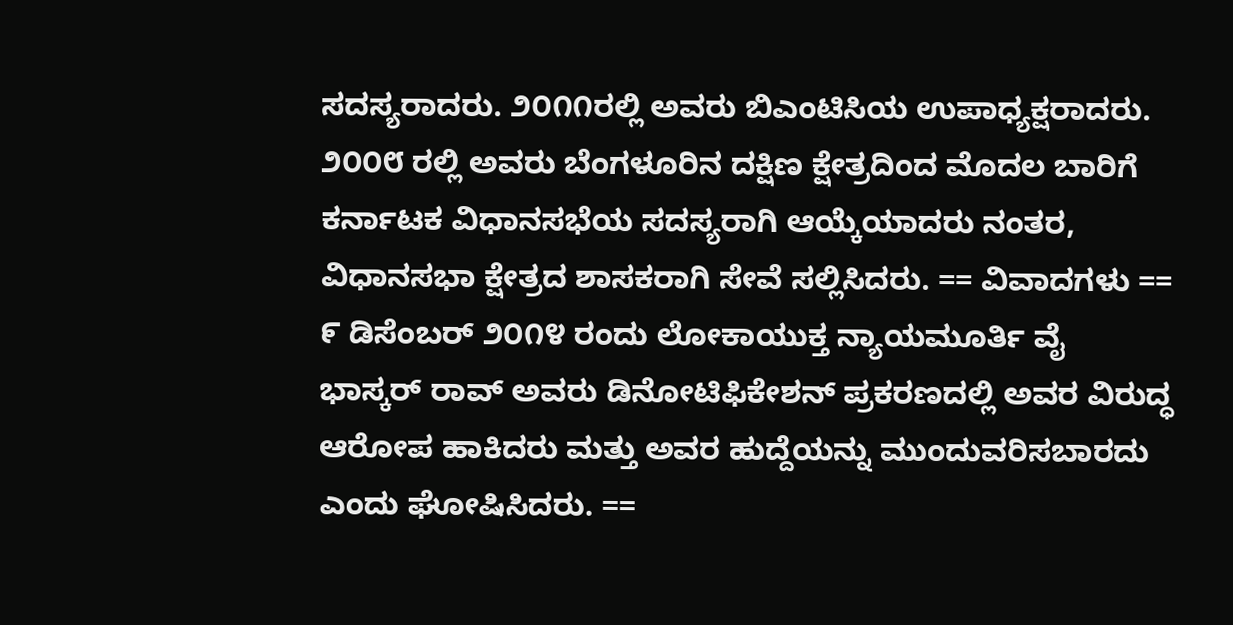ಸದಸ್ಯರಾದರು. ೨೦೧೧ರಲ್ಲಿ ಅವರು ಬಿಎಂಟಿಸಿಯ ಉಪಾಧ್ಯಕ್ಷರಾದರು. ೨೦೦೮ ರಲ್ಲಿ ಅವರು ಬೆಂಗಳೂರಿನ ದಕ್ಷಿಣ ಕ್ಷೇತ್ರದಿಂದ ಮೊದಲ ಬಾರಿಗೆ ಕರ್ನಾಟಕ ವಿಧಾನಸಭೆಯ ಸದಸ್ಯರಾಗಿ ಆಯ್ಕೆಯಾದರು ನಂತರ, ವಿಧಾನಸಭಾ ಕ್ಷೇತ್ರದ ಶಾಸಕರಾಗಿ ಸೇವೆ ಸಲ್ಲಿಸಿದರು. == ವಿವಾದಗಳು == ೯ ಡಿಸೆಂಬರ್ ೨೦೧೪ ರಂದು ಲೋಕಾಯುಕ್ತ ನ್ಯಾಯಮೂರ್ತಿ ವೈ ಭಾಸ್ಕರ್ ರಾವ್ ಅವರು ಡಿನೋಟಿಫಿಕೇಶನ್ ಪ್ರಕರಣದಲ್ಲಿ ಅವರ ವಿರುದ್ಧ ಆರೋಪ ಹಾಕಿದರು ಮತ್ತು ಅವರ ಹುದ್ದೆಯನ್ನು ಮುಂದುವರಿಸಬಾರದು ಎಂದು ಘೋಷಿಸಿದರು. ==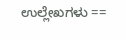ಉಲ್ಲೇಖಗಳು ==